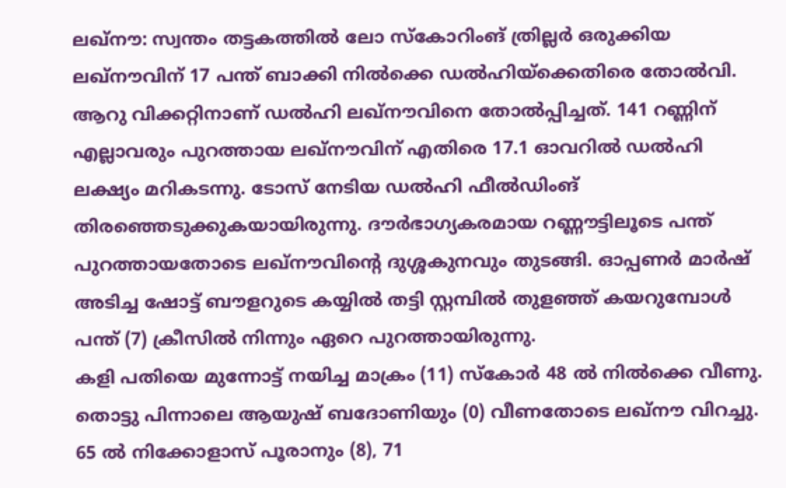ലഖ്നൗ: സ്വന്തം തട്ടകത്തിൽ ലോ സ്കോറിംങ് ത്രില്ലർ ഒരുക്കിയ ലഖ്നൗവിന് 17 പന്ത് ബാക്കി നിൽക്കെ ഡൽഹിയ്ക്കെതിരെ തോൽവി. ആറു വിക്കറ്റിനാണ് ഡൽഹി ലഖ്നൗവിനെ തോൽപ്പിച്ചത്. 141 റണ്ണിന് എല്ലാവരും പുറത്തായ ലഖ്നൗവിന് എതിരെ 17.1 ഓവറിൽ ഡൽഹി ലക്ഷ്യം മറികടന്നു. ടോസ് നേടിയ ഡൽഹി ഫീൽഡിംങ് തിരഞ്ഞെടുക്കുകയായിരുന്നു. ദൗർഭാഗ്യകരമായ റണ്ണൗട്ടിലൂടെ പന്ത് പുറത്തായതോടെ ലഖ്നൗവിന്റെ ദുശ്ശകുനവും തുടങ്ങി. ഓപ്പണർ മാർഷ് അടിച്ച ഷോട്ട് ബൗളറുടെ കയ്യിൽ തട്ടി സ്റ്റമ്പിൽ തുളഞ്ഞ് കയറുമ്പോൾ പന്ത് (7) ക്രീസിൽ നിന്നും ഏറെ പുറത്തായിരുന്നു.
കളി പതിയെ മുന്നോട്ട് നയിച്ച മാക്രം (11) സ്കോർ 48 ൽ നിൽക്കെ വീണു. തൊട്ടു പിന്നാലെ ആയുഷ് ബദോണിയും (0) വീണതോടെ ലഖ്നൗ വിറച്ചു. 65 ൽ നിക്കോളാസ് പൂരാനും (8), 71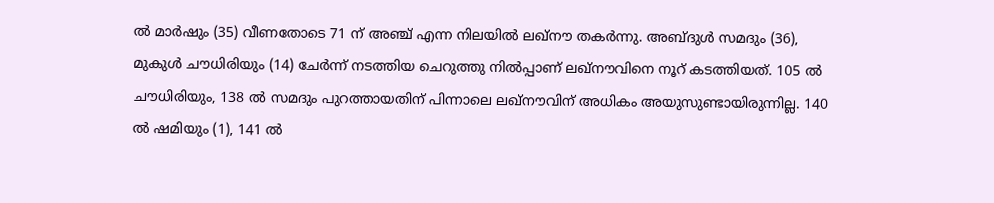ൽ മാർഷും (35) വീണതോടെ 71 ന് അഞ്ച് എന്ന നിലയിൽ ലഖ്നൗ തകർന്നു. അബ്ദുൾ സമദും (36), മുകുൾ ചൗധിരിയും (14) ചേർന്ന് നടത്തിയ ചെറുത്തു നിൽപ്പാണ് ലഖ്നൗവിനെ നൂറ് കടത്തിയത്. 105 ൽ ചൗധിരിയും, 138 ൽ സമദും പുറത്തായതിന് പിന്നാലെ ലഖ്നൗവിന് അധികം അയുസുണ്ടായിരുന്നില്ല. 140 ൽ ഷമിയും (1), 141 ൽ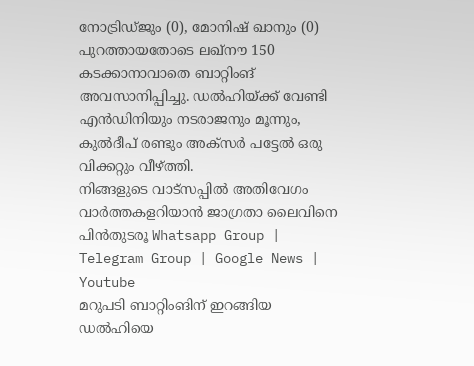നോട്രിഡ്ജും (0), മോനിഷ് ഖാനും (0) പുറത്തായതോടെ ലഖ്നൗ 150 കടക്കാനാവാതെ ബാറ്റിംങ് അവസാനിപ്പിച്ചു. ഡൽഹിയ്ക്ക് വേണ്ടി എൻഡിനിയും നടരാജനും മൂന്നും, കുൽദീപ് രണ്ടും അക്സർ പട്ടേൽ ഒരു വിക്കറ്റും വീഴ്ത്തി.
നിങ്ങളുടെ വാട്സപ്പിൽ അതിവേഗം വാർത്തകളറിയാൻ ജാഗ്രതാ ലൈവിനെ പിൻതുടരൂ Whatsapp Group | Telegram Group | Google News | Youtube
മറുപടി ബാറ്റിംങിന് ഇറങ്ങിയ ഡൽഹിയെ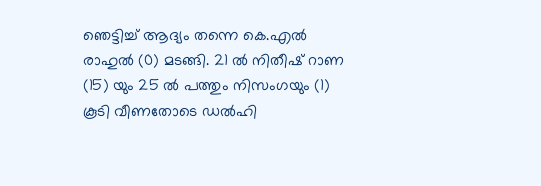ഞെട്ടിച്ച് ആദ്യം തന്നെ കെ.എൽ രാഹുൽ (0) മടങ്ങി. 21 ൽ നിതീഷ് റാണ (15) യും 25 ൽ പത്തും നിസംഗയും (1) കൂടി വീണതോടെ ഡൽഹി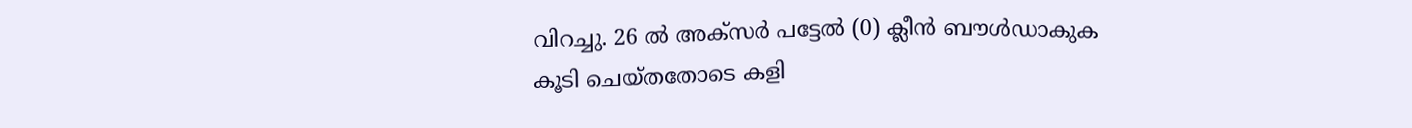വിറച്ചു. 26 ൽ അക്സർ പട്ടേൽ (0) ക്ലീൻ ബൗൾഡാകുക കൂടി ചെയ്തതോടെ കളി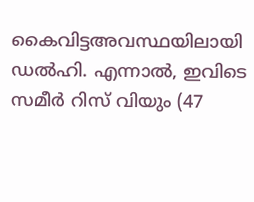കൈവിട്ടഅവസ്ഥയിലായി ഡൽഹി. എന്നാൽ, ഇവിടെ സമീർ റിസ് വിയും (47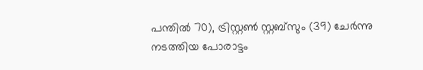പന്തിൽ 70), ട്രിസ്റ്റൺ സ്റ്റബ്സും (39) ചേർന്നു നടത്തിയ പോരാട്ടം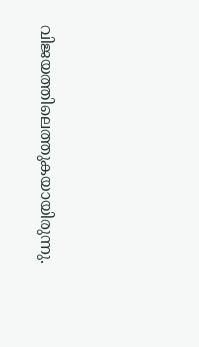വിജയത്തിലെത്തുകയായിരുന്നു.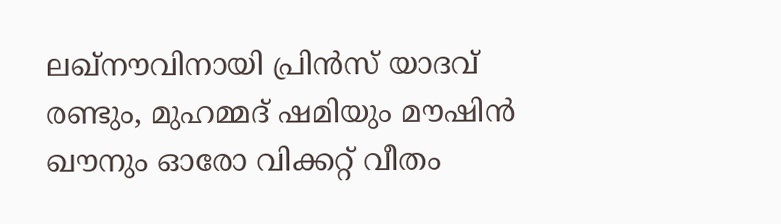ലഖ്നൗവിനായി പ്രിൻസ് യാദവ് രണ്ടും, മുഹമ്മദ് ഷമിയും മൗഷിൻ ഖൗനും ഓരോ വിക്കറ്റ് വീതം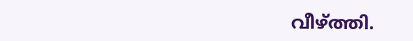വീഴ്ത്തി.